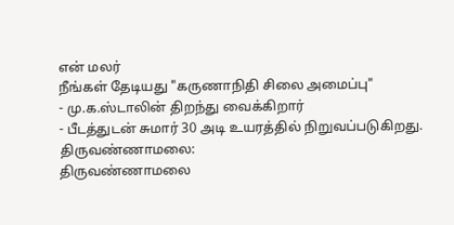என் மலர்
நீங்கள் தேடியது "கருணாநிதி சிலை அமைப்பு"
- மு.க.ஸ்டாலின் திறந்து வைக்கிறார்
- பீடத்துடன் சுமார் 30 அடி உயரத்தில் நிறுவப்படுகிறது.
திருவண்ணாமலை:
திருவண்ணாமலை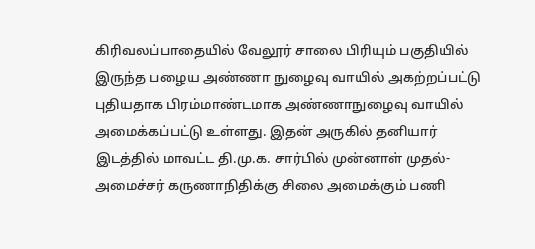கிரிவலப்பாதையில் வேலூர் சாலை பிரியும் பகுதியில் இருந்த பழைய அண்ணா நுழைவு வாயில் அகற்றப்பட்டு புதியதாக பிரம்மாண்டமாக அண்ணாநுழைவு வாயில் அமைக்கப்பட்டு உள்ளது. இதன் அருகில் தனியார் இடத்தில் மாவட்ட தி.மு.க. சார்பில் முன்னாள் முதல்- அமைச்சர் கருணாநிதிக்கு சிலை அமைக்கும் பணி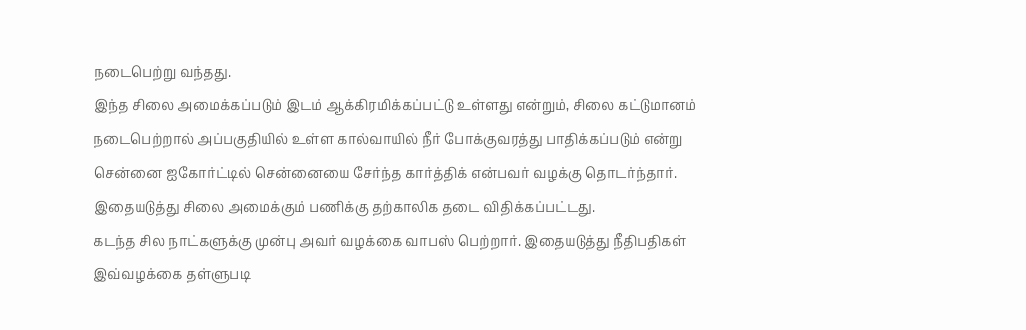நடைபெற்று வந்தது.
இந்த சிலை அமைக்கப்படும் இடம் ஆக்கிரமிக்கப்பட்டு உள்ளது என்றும், சிலை கட்டுமானம் நடைபெற்றால் அப்பகுதியில் உள்ள கால்வாயில் நீர் போக்குவரத்து பாதிக்கப்படும் என்று சென்னை ஐகோர்ட்டில் சென்னையை சேர்ந்த கார்த்திக் என்பவர் வழக்கு தொடர்ந்தார். இதையடுத்து சிலை அமைக்கும் பணிக்கு தற்காலிக தடை விதிக்கப்பட்டது.
கடந்த சில நாட்களுக்கு முன்பு அவர் வழக்கை வாபஸ் பெற்றார். இதையடுத்து நீதிபதிகள் இவ்வழக்கை தள்ளுபடி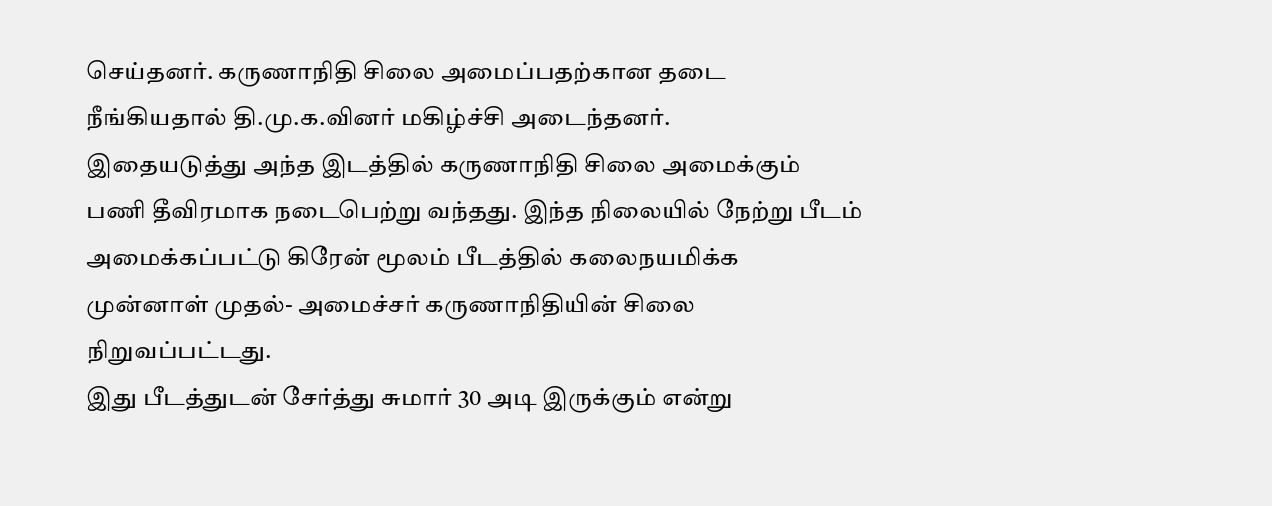செய்தனர். கருணாநிதி சிலை அமைப்பதற்கான தடை நீங்கியதால் தி.மு.க.வினர் மகிழ்ச்சி அடைந்தனர்.
இதையடுத்து அந்த இடத்தில் கருணாநிதி சிலை அமைக்கும் பணி தீவிரமாக நடைபெற்று வந்தது. இந்த நிலையில் நேற்று பீடம் அமைக்கப்பட்டு கிரேன் மூலம் பீடத்தில் கலைநயமிக்க முன்னாள் முதல்- அமைச்சர் கருணாநிதியின் சிலை நிறுவப்பட்டது.
இது பீடத்துடன் சேர்த்து சுமார் 30 அடி இருக்கும் என்று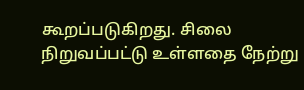கூறப்படுகிறது. சிலை நிறுவப்பட்டு உள்ளதை நேற்று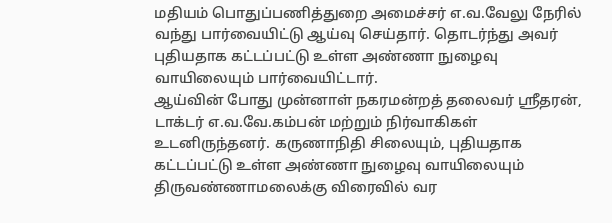மதியம் பொதுப்பணித்துறை அமைச்சர் எ.வ.வேலு நேரில் வந்து பார்வையிட்டு ஆய்வு செய்தார். தொடர்ந்து அவர் புதியதாக கட்டப்பட்டு உள்ள அண்ணா நுழைவு வாயிலையும் பார்வையிட்டார்.
ஆய்வின் போது முன்னாள் நகரமன்றத் தலைவர் ஸ்ரீதரன், டாக்டர் எ.வ.வே.கம்பன் மற்றும் நிர்வாகிகள் உடனிருந்தனர். கருணாநிதி சிலையும், புதியதாக கட்டப்பட்டு உள்ள அண்ணா நுழைவு வாயிலையும் திருவண்ணாமலைக்கு விரைவில் வர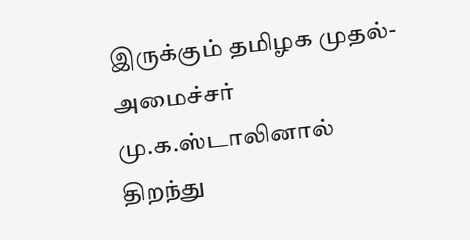இருக்கும் தமிழக முதல்- அமைச்சர் மு.க.ஸ்டாலினால் திறந்து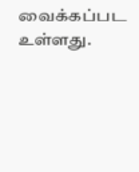வைக்கப்பட உள்ளது.